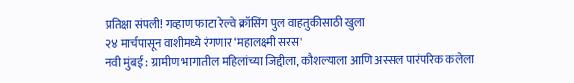प्रतिक्षा संपली! गव्हाण फाटा रेल्वे क्रॉसिंग पुल वाहतुकीसाठी खुला
२४ मार्चपासून वाशीमध्ये रंगणार ‘महालक्ष्मी सरस'
नवी मुंबई : ग्रामीण भागातील महिलांच्या जिद्दीला, कौशल्याला आणि अस्सल पारंपरिक कलेला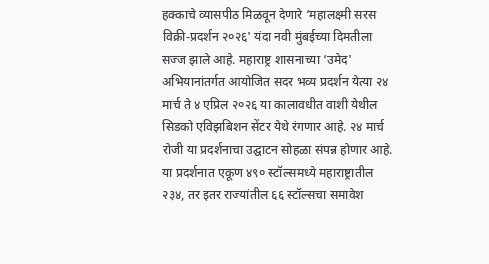हक्काचे व्यासपीठ मिळवून देणारे ‘महालक्ष्मी सरस विक्री-प्रदर्शन २०२६' यंदा नवी मुंबईच्या दिमतीला सज्ज झाले आहे. महाराष्ट्र शासनाच्या ‘उमेद' अभियानांतर्गत आयोजित सदर भव्य प्रदर्शन येत्या २४ मार्च ते ४ एप्रिल २०२६ या कालावधीत वाशी येथील सिडको एविझबिशन सेंटर येथे रंगणार आहे. २४ मार्च रोजी या प्रदर्शनाचा उद्घाटन सोहळा संपन्न होणार आहे.
या प्रदर्शनात एकूण ४९० स्टॉल्समध्ये महाराष्ट्रातील २३४, तर इतर राज्यांतील ६६ स्टॉल्सचा समावेश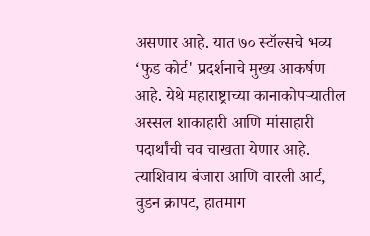असणार आहे. यात ७० स्टॉल्सचे भव्य ‘फुड कोर्ट' प्रदर्शनाचे मुख्य आकर्षण आहे. येथे महाराष्ट्राच्या कानाकोपऱ्यातील अस्सल शाकाहारी आणि मांसाहारी पदार्थांची चव चाखता येणार आहे.
त्याशिवाय बंजारा आणि वारली आर्ट, वुडन क्रापट, हातमाग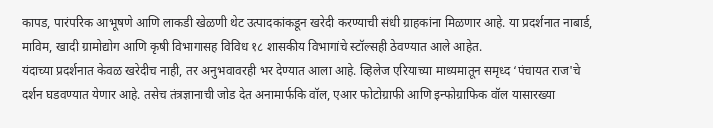कापड, पारंपरिक आभूषणे आणि लाकडी खेळणी थेट उत्पादकांकडून खरेदी करण्याची संधी ग्राहकांना मिळणार आहे. या प्रदर्शनात नाबार्ड, माविम, खादी ग्रामोद्योग आणि कृषी विभागासह विविध १८ शासकीय विभागांचे स्टॉल्सही ठेवण्यात आले आहेत.
यंदाच्या प्रदर्शनात केवळ खरेदीच नाही, तर अनुभवावरही भर देण्यात आला आहे. व्हिलेज एरियाच्या माध्यमातून समृध्द ‘पंचायत राज'चे दर्शन घडवण्यात येणार आहे. तसेच तंत्रज्ञानाची जोड देत अनामार्फकि वॉल, एआर फोटोग्राफी आणि इन्फोग्राफिक वॉल यासारख्या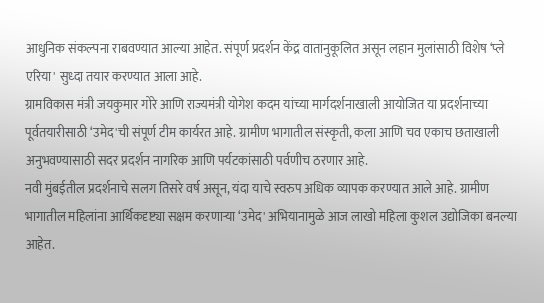आधुनिक संकल्पना राबवण्यात आल्या आहेत. संपूर्ण प्रदर्शन केंद्र वातानुकूलित असून लहान मुलांसाठी विशेष ‘प्ले एरिया' सुध्दा तयार करण्यात आला आहे.
ग्रामविकास मंत्री जयकुमार गोरे आणि राज्यमंत्री योगेश कदम यांच्या मार्गदर्शनाखाली आयोजित या प्रदर्शनाच्या पूर्वतयारीसाठी ‘उमेद'ची संपूर्ण टीम कार्यरत आहे. ग्रामीण भागातील संस्कृती, कला आणि चव एकाच छताखाली अनुभवण्यासाठी सदर प्रदर्शन नागरिक आणि पर्यटकांसाठी पर्वणीच ठरणार आहे.
नवी मुंबईतील प्रदर्शनाचे सलग तिसरे वर्ष असून, यंदा याचे स्वरुप अधिक व्यापक करण्यात आले आहे. ग्रामीण भागातील महिलांना आर्थिकदृष्ट्या सक्षम करणाऱ्या ‘उमेद' अभियानामुळे आज लाखो महिला कुशल उद्योजिका बनल्या आहेत.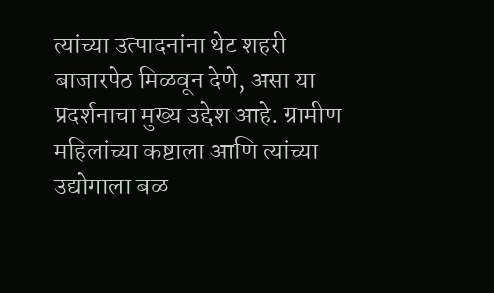त्यांच्या उत्पादनांना थेट शहरी बाजारपेठ मिळवून देणे, असा या प्रदर्शनाचा मुख्य उद्देश आहे. ग्रामीण महिलांच्या कष्टाला आणि त्यांच्या उद्योगाला बळ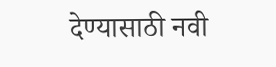देण्यासाठी नवी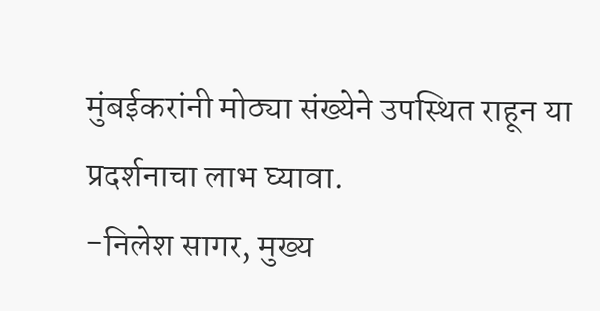मुंबईकरांनी मोठ्या संख्येने उपस्थित राहून या प्रदर्शनाचा लाभ घ्यावा.
-निलेश सागर, मुख्य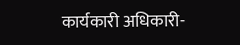कार्यकारी अधिकारी-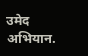उमेद अभियान.